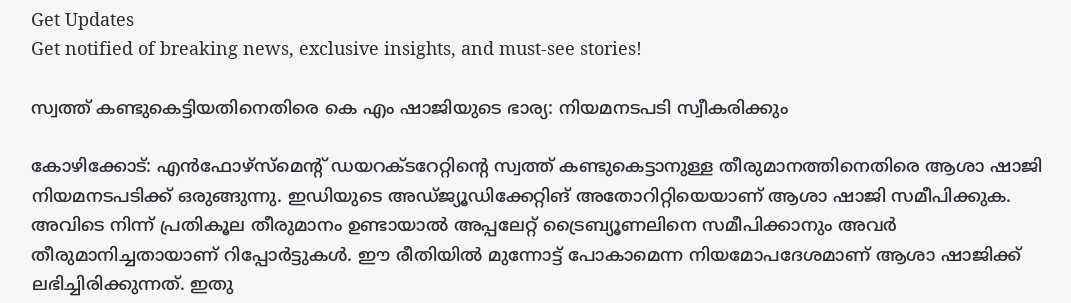Get Updates
Get notified of breaking news, exclusive insights, and must-see stories!

സ്വത്ത് കണ്ടുകെട്ടിയതിനെതിരെ കെ എം ഷാജിയുടെ ഭാര്യ: നിയമനടപടി സ്വീകരിക്കും

കോഴിക്കോട്: എന്‍ഫോഴ്‌സ്‌മെന്റ് ഡയറക്ടറേറ്റിന്റെ സ്വത്ത് കണ്ടുകെട്ടാനുള്ള തീരുമാനത്തിനെതിരെ ആശാ ഷാജി നിയമനടപടിക്ക് ഒരുങ്ങുന്നു. ഇഡിയുടെ അഡ്ജ്യൂഡിക്കേറ്റിങ് അതോറിറ്റിയെയാണ് ആശാ ഷാജി സമീപിക്കുക. അവിടെ നിന്ന് പ്രതികൂല തീരുമാനം ഉണ്ടായാല്‍ അപ്പലേറ്റ് ട്രൈബ്യൂണലിനെ സമീപിക്കാനും അവര്‍ തീരുമാനിച്ചതായാണ് റിപ്പോര്‍ട്ടുകള്‍. ഈ രീതിയില്‍ മുന്നോട്ട് പോകാമെന്ന നിയമോപദേശമാണ് ആശാ ഷാജിക്ക് ലഭിച്ചിരിക്കുന്നത്. ഇതു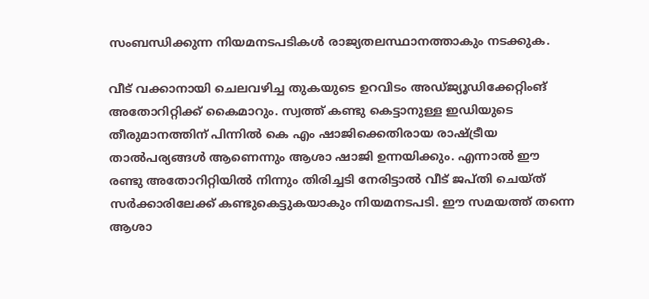സംബന്ധിക്കുന്ന നിയമനടപടികള്‍ രാജ്യതലസ്ഥാനത്താകും നടക്കുക.

വീട് വക്കാനായി ചെലവഴിച്ച തുകയുടെ ഉറവിടം അഡ്ജ്യൂഡിക്കേറ്റിംങ് അതോറിറ്റിക്ക് കൈമാറും. സ്വത്ത് കണ്ടു കെട്ടാനുള്ള ഇഡിയുടെ തീരുമാനത്തിന് പിന്നില്‍ കെ എം ഷാജിക്കെതിരായ രാഷ്ട്രീയ താല്‍പര്യങ്ങള്‍ ആണെന്നും ആശാ ഷാജി ഉന്നയിക്കും. എന്നാല്‍ ഈ രണ്ടു അതോറിറ്റിയില്‍ നിന്നും തിരിച്ചടി നേരിട്ടാല്‍ വീട് ജപ്തി ചെയ്ത് സര്‍ക്കാരിലേക്ക് കണ്ടുകെട്ടുകയാകും നിയമനടപടി. ഈ സമയത്ത് തന്നെ ആശാ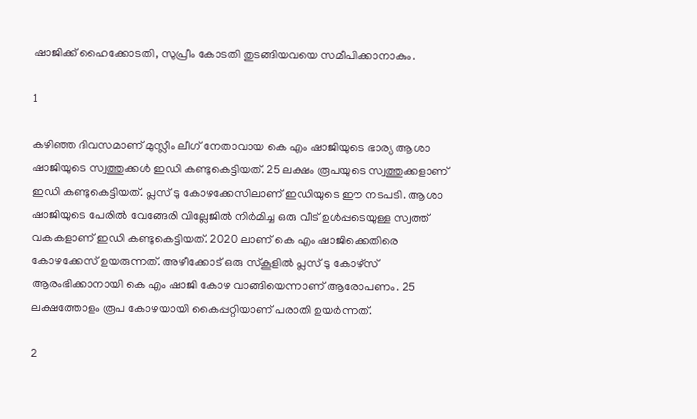ഷാജിക്ക് ഹൈക്കോടതി, സുപ്രീം കോടതി തുടങ്ങിയവയെ സമീപിക്കാനാകും.

1

കഴിഞ്ഞ ദിവസമാണ് മുസ്ലീം ലീഗ് നേതാവായ കെ എം ഷാജിയുടെ ഭാര്യ ആശാ ഷാജിയുടെ സ്വത്തുക്കള്‍ ഇഡി കണ്ടുകെട്ടിയത്. 25 ലക്ഷം രൂപയുടെ സ്വത്തുക്കളാണ് ഇഡി കണ്ടുകെട്ടിയത്. പ്ലസ് ടു കോഴക്കേസിലാണ് ഇഡിയുടെ ഈ നടപടി. ആശാ ഷാജിയുടെ പേരില്‍ വേങ്ങേരി വില്ലേജില്‍ നിര്‍മിച്ച ഒരു വീട് ഉള്‍പ്പടെയുള്ള സ്വത്ത് വകകളാണ് ഇഡി കണ്ടുകെട്ടിയത്. 2020 ലാണ് കെ എം ഷാജിക്കെതിരെ കോഴക്കേസ് ഉയരുന്നത്. അഴീക്കോട് ഒരു സ്‌കൂളില്‍ പ്ലസ് ടു കോഴ്സ് ആരംഭിക്കാനായി കെ എം ഷാജി കോഴ വാങ്ങിയെന്നാണ് ആരോപണം. 25 ലക്ഷത്തോളം രൂപ കോഴയായി കൈപ്പറ്റിയാണ് പരാതി ഉയര്‍ന്നത്.

2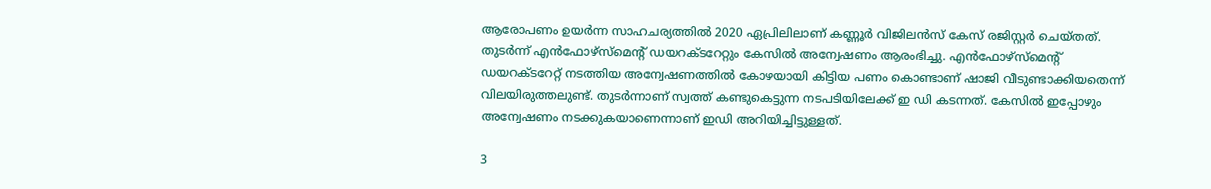ആരോപണം ഉയര്‍ന്ന സാഹചര്യത്തില്‍ 2020 ഏപ്രിലിലാണ് കണ്ണൂര്‍ വിജിലന്‍സ് കേസ് രജിസ്റ്റര്‍ ചെയ്തത്. തുടര്‍ന്ന് എന്‍ഫോഴ്‌സ്‌മെന്റ് ഡയറക്ടറേറ്റും കേസില്‍ അന്വേഷണം ആരംഭിച്ചു. എന്‍ഫോഴ്‌സ്‌മെന്റ് ഡയറക്ടറേറ്റ് നടത്തിയ അന്വേഷണത്തില്‍ കോഴയായി കിട്ടിയ പണം കൊണ്ടാണ് ഷാജി വീടുണ്ടാക്കിയതെന്ന് വിലയിരുത്തലുണ്ട്. തുടര്‍ന്നാണ് സ്വത്ത് കണ്ടുകെട്ടുന്ന നടപടിയിലേക്ക് ഇ ഡി കടന്നത്. കേസില്‍ ഇപ്പോഴും അന്വേഷണം നടക്കുകയാണെന്നാണ് ഇഡി അറിയിച്ചിട്ടുള്ളത്.

3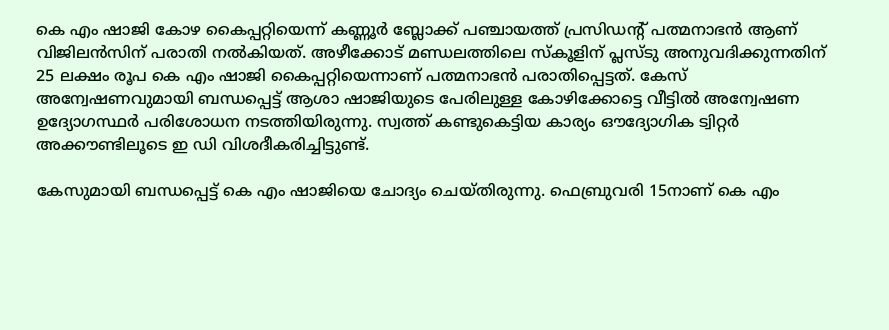കെ എം ഷാജി കോഴ കൈപ്പറ്റിയെന്ന് കണ്ണൂര്‍ ബ്ലോക്ക് പഞ്ചായത്ത് പ്രസിഡന്റ് പത്മനാഭന്‍ ആണ് വിജിലന്‍സിന് പരാതി നല്‍കിയത്. അഴീക്കോട് മണ്ഡലത്തിലെ സ്‌കൂളിന് പ്ലസ്ടു അനുവദിക്കുന്നതിന് 25 ലക്ഷം രൂപ കെ എം ഷാജി കൈപ്പറ്റിയെന്നാണ് പത്മനാഭന്‍ പരാതിപ്പെട്ടത്. കേസ് അന്വേഷണവുമായി ബന്ധപ്പെട്ട് ആശാ ഷാജിയുടെ പേരിലുള്ള കോഴിക്കോട്ടെ വീട്ടില്‍ അന്വേഷണ ഉദ്യോഗസ്ഥര്‍ പരിശോധന നടത്തിയിരുന്നു. സ്വത്ത് കണ്ടുകെട്ടിയ കാര്യം ഔദ്യോഗിക ട്വിറ്റര്‍ അക്കൗണ്ടിലൂടെ ഇ ഡി വിശദീകരിച്ചിട്ടുണ്ട്.

കേസുമായി ബന്ധപ്പെട്ട് കെ എം ഷാജിയെ ചോദ്യം ചെയ്തിരുന്നു. ഫെബ്രുവരി 15നാണ് കെ എം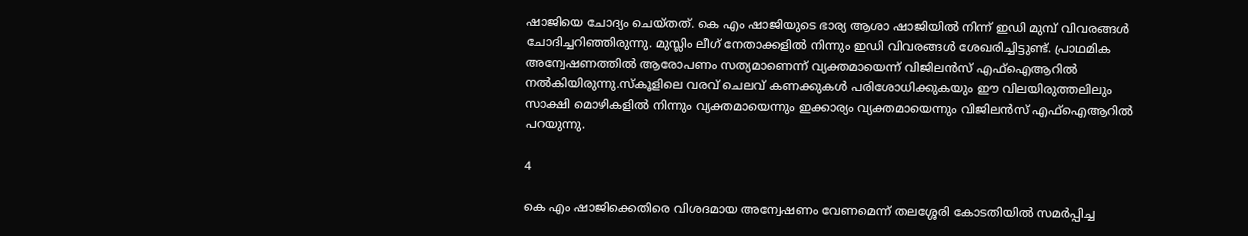ഷാജിയെ ചോദ്യം ചെയ്തത്. കെ എം ഷാജിയുടെ ഭാര്യ ആശാ ഷാജിയില്‍ നിന്ന് ഇഡി മുമ്പ് വിവരങ്ങള്‍ ചോദിച്ചറിഞ്ഞിരുന്നു. മുസ്ലിം ലീഗ് നേതാക്കളില്‍ നിന്നും ഇഡി വിവരങ്ങള്‍ ശേഖരിച്ചിട്ടുണ്ട്. പ്രാഥമിക അന്വേഷണത്തില്‍ ആരോപണം സത്യമാണെന്ന് വ്യക്തമായെന്ന് വിജിലന്‍സ് എഫ്‌ഐആറില്‍ നല്‍കിയിരുന്നു.സ്‌കൂളിലെ വരവ് ചെലവ് കണക്കുകള്‍ പരിശോധിക്കുകയും ഈ വിലയിരുത്തലിലും സാക്ഷി മൊഴികളില്‍ നിന്നും വ്യക്തമായെന്നും ഇക്കാര്യം വ്യക്തമായെന്നും വിജിലന്‍സ് എഫ്‌ഐആറില്‍ പറയുന്നു.

4

കെ എം ഷാജിക്കെതിരെ വിശദമായ അന്വേഷണം വേണമെന്ന് തലശ്ശേരി കോടതിയില്‍ സമര്‍പ്പിച്ച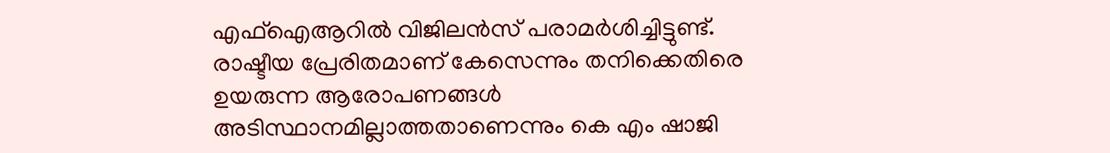എഫ്‌ഐആറില്‍ വിജിലന്‍സ് പരാമര്‍ശിച്ചിട്ടുണ്ട്. രാഷ്ടീയ പ്രേരിതമാണ് കേസെന്നും തനിക്കെതിരെ ഉയരുന്ന ആരോപണങ്ങള്‍ അടിസ്ഥാനമില്ലാത്തതാണെന്നും കെ എം ഷാജി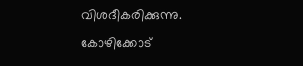വിശദീകരിക്കുന്നു. കോഴിക്കോട്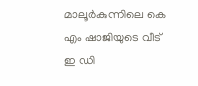മാലൂര്‍കുന്നിലെ കെ എം ഷാജിയുടെ വീട് ഇ ഡി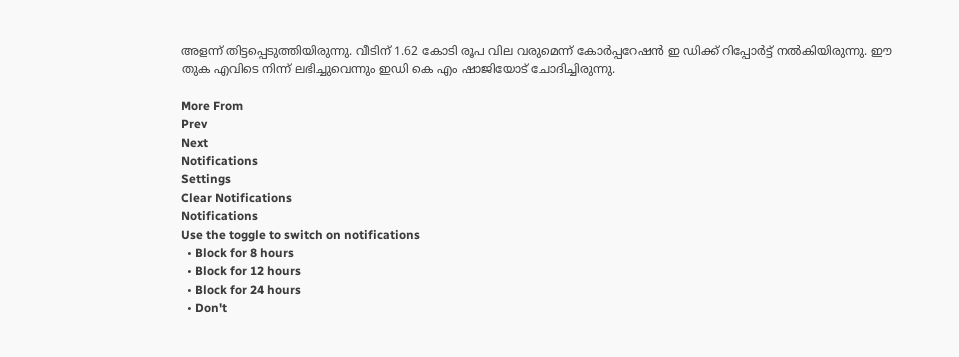അളന്ന് തിട്ടപ്പെടുത്തിയിരുന്നു. വീടിന് 1.62 കോടി രൂപ വില വരുമെന്ന് കോര്‍പ്പറേഷന്‍ ഇ ഡിക്ക് റിപ്പോര്‍ട്ട് നല്‍കിയിരുന്നു. ഈ തുക എവിടെ നിന്ന് ലഭിച്ചുവെന്നും ഇഡി കെ എം ഷാജിയോട് ചോദിച്ചിരുന്നു.

More From
Prev
Next
Notifications
Settings
Clear Notifications
Notifications
Use the toggle to switch on notifications
  • Block for 8 hours
  • Block for 12 hours
  • Block for 24 hours
  • Don't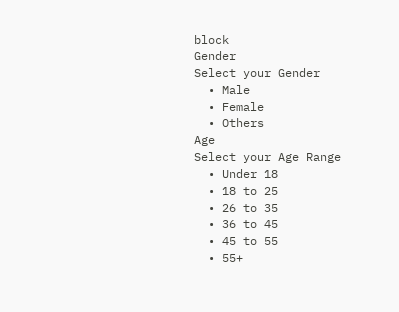block
Gender
Select your Gender
  • Male
  • Female
  • Others
Age
Select your Age Range
  • Under 18
  • 18 to 25
  • 26 to 35
  • 36 to 45
  • 45 to 55
  • 55+